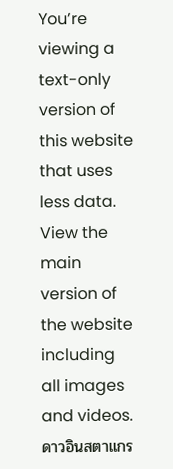You’re viewing a text-only version of this website that uses less data. View the main version of the website including all images and videos.
ดาวอินสตาแกร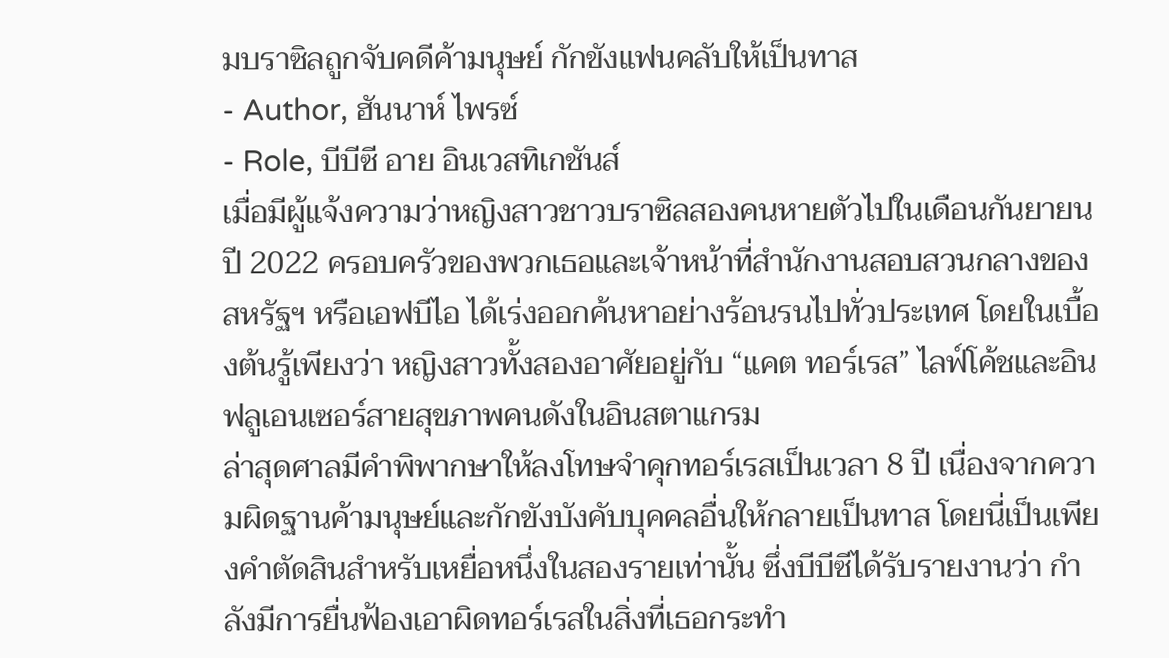มบราซิลถูกจับคดีค้ามนุษย์ กักขังแฟนคลับให้เป็นทาส
- Author, ฮันนาห์ ไพรซ์
- Role, บีบีซี อาย อินเวสทิเกชันส์
เมื่อมีผู้แจ้งความว่าหญิงสาวชาวบราซิลสองคนหายตัวไปในเดือนกันยายน ปี 2022 ครอบครัวของพวกเธอและเจ้าหน้าที่สำนักงานสอบสวนกลางของสหรัฐฯ หรือเอฟบีไอ ได้เร่งออกค้นหาอย่างร้อนรนไปทั่วประเทศ โดยในเบื้องต้นรู้เพียงว่า หญิงสาวทั้งสองอาศัยอยู่กับ “แคต ทอร์เรส” ไลฟ์โค้ชและอินฟลูเอนเซอร์สายสุขภาพคนดังในอินสตาแกรม
ล่าสุดศาลมีคำพิพากษาให้ลงโทษจำคุกทอร์เรสเป็นเวลา 8 ปี เนื่องจากความผิดฐานค้ามนุษย์และกักขังบังคับบุคคลอื่นให้กลายเป็นทาส โดยนี่เป็นเพียงคำตัดสินสำหรับเหยื่อหนึ่งในสองรายเท่านั้น ซึ่งบีบีซีได้รับรายงานว่า กำลังมีการยื่นฟ้องเอาผิดทอร์เรสในสิ่งที่เธอกระทำ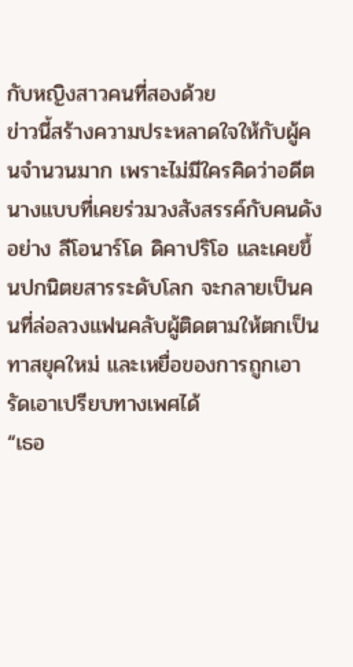กับหญิงสาวคนที่สองด้วย
ข่าวนี้สร้างความประหลาดใจให้กับผู้คนจำนวนมาก เพราะไม่มีใครคิดว่าอดีตนางแบบที่เคยร่วมวงสังสรรค์กับคนดังอย่าง ลีโอนาร์โด ดิคาปริโอ และเคยขึ้นปกนิตยสารระดับโลก จะกลายเป็นคนที่ล่อลวงแฟนคลับผู้ติดตามให้ตกเป็นทาสยุคใหม่ และเหยื่อของการถูกเอารัดเอาเปรียบทางเพศได้
“เธอ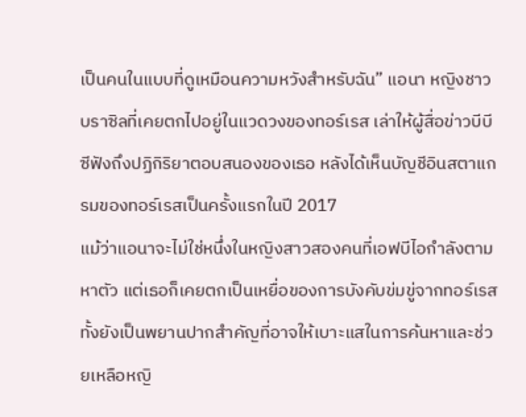เป็นคนในแบบที่ดูเหมือนความหวังสำหรับฉัน” แอนา หญิงชาวบราซิลที่เคยตกไปอยู่ในแวดวงของทอร์เรส เล่าให้ผู้สื่อข่าวบีบีซีฟังถึงปฏิกิริยาตอบสนองของเธอ หลังได้เห็นบัญชีอินสตาแกรมของทอร์เรสเป็นครั้งแรกในปี 2017
แม้ว่าแอนาจะไม่ใช่หนึ่งในหญิงสาวสองคนที่เอฟบีไอกำลังตามหาตัว แต่เธอก็เคยตกเป็นเหยื่อของการบังคับข่มขู่จากทอร์เรส ทั้งยังเป็นพยานปากสำคัญที่อาจให้เบาะแสในการค้นหาและช่วยเหลือหญิ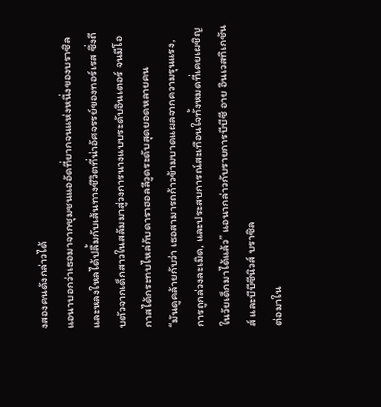งสองคนดังกล่าวได้
แอนาบอกว่าเธอมาจากชุมชนแออัดที่ยากจนแห่งหนึ่งของบราซิล และหลงใหลได้ปลื้มกับเส้นทางชีวิตที่น่าอัศจรรย์ของทอร์เรส ซึ่งถีบตัวจากเด็กสาวในสลัมมาสู่วงการนางแบบระดับอินเตอร์ จนมีโอกาสได้กระทบไหล่กับดาราฮอลลีวูดระดับสุดยอดหลายคน
“มันดูคล้ายกับว่า เธอสามารถก้าวข้ามบาดแผลจากความรุนแรง, การถูกล่วงละเมิด, และประสบการณ์สะเทือนใจทั้งหมดที่เคยเผชิญในวัยเด็กมาได้แล้ว” แอนากล่าวกับรายการบีบีซี อาย อินเวสทิเกชันส์ และบีบีซีนิวส์ บราซิล
ต่อมาใน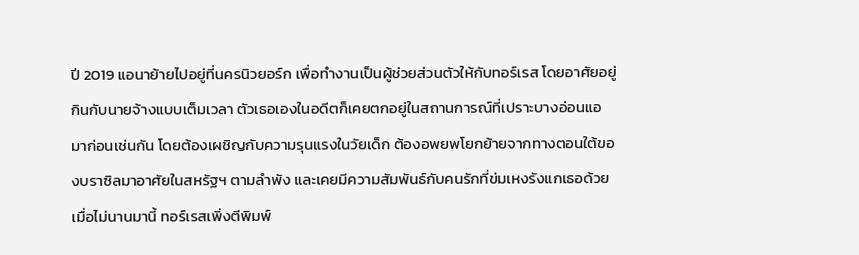ปี 2019 แอนาย้ายไปอยู่ที่นครนิวยอร์ก เพื่อทำงานเป็นผู้ช่วยส่วนตัวให้กับทอร์เรส โดยอาศัยอยู่กินกับนายจ้างแบบเต็มเวลา ตัวเธอเองในอดีตก็เคยตกอยู่ในสถานการณ์ที่เปราะบางอ่อนแอมาก่อนเช่นกัน โดยต้องเผชิญกับความรุนแรงในวัยเด็ก ต้องอพยพโยกย้ายจากทางตอนใต้ของบราซิลมาอาศัยในสหรัฐฯ ตามลำพัง และเคยมีความสัมพันธ์กับคนรักที่ข่มเหงรังแกเธอด้วย
เมื่อไม่นานมานี้ ทอร์เรสเพิ่งตีพิมพ์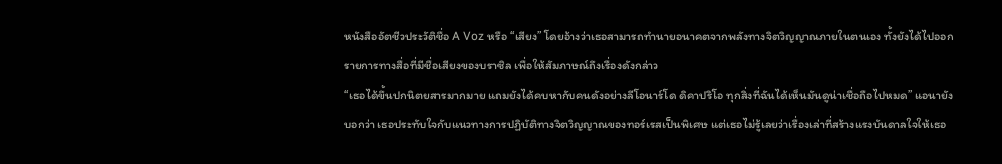หนังสืออัตชีวประวัติชื่อ A Voz หรือ “เสียง” โดยอ้างว่าเธอสามารถทำนายอนาคตจากพลังทางจิตวิญญาณภายในตนเอง ทั้งยังได้ไปออกรายการทางสื่อที่มีชื่อเสียงของบราซิล เพื่อให้สัมภาษณ์ถึงเรื่องดังกล่าว
“เธอได้ขึ้นปกนิตยสารมากมาย แถมยังได้คบหากับคนดังอย่างลีโอนาร์โด ดิคาปริโอ ทุกสิ่งที่ฉันได้เห็นมันดูน่าเชื่อถือไปหมด” แอนายังบอกว่า เธอประทับใจกับแนวทางการปฏิบัติทางจิตวิญญาณของทอร์เรสเป็นพิเศษ แต่เธอไม่รู้เลยว่าเรื่องเล่าที่สร้างแรงบันดาลใจให้เธอ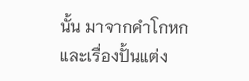นั้น มาจากคำโกหกและเรื่องปั้นแต่ง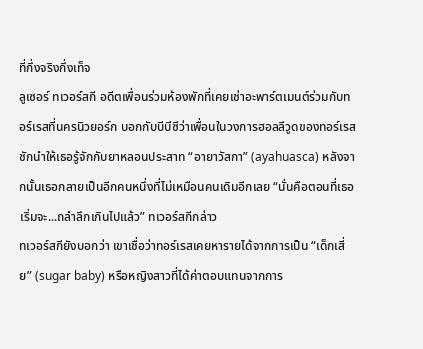ที่กึ่งจริงกึ่งเท็จ
ลูเซอร์ ทเวอร์สกี อดีตเพื่อนร่วมห้องพักที่เคยเช่าอะพาร์ตเมนต์ร่วมกับทอร์เรสที่นครนิวยอร์ก บอกกับบีบีซีว่าเพื่อนในวงการฮอลลีวูดของทอร์เรส ชักนำให้เธอรู้จักกับยาหลอนประสาท “อายาวัสกา” (ayahuasca) หลังจากนั้นเธอกลายเป็นอีกคนหนึ่งที่ไม่เหมือนคนเดิมอีกเลย “นั่นคือตอนที่เธอเริ่มจะ...ถลำลึกเกินไปแล้ว” ทเวอร์สกีกล่าว
ทเวอร์สกียังบอกว่า เขาเชื่อว่าทอร์เรสเคยหารายได้จากการเป็น “เด็กเสี่ย” (sugar baby) หรือหญิงสาวที่ได้ค่าตอบแทนจากการ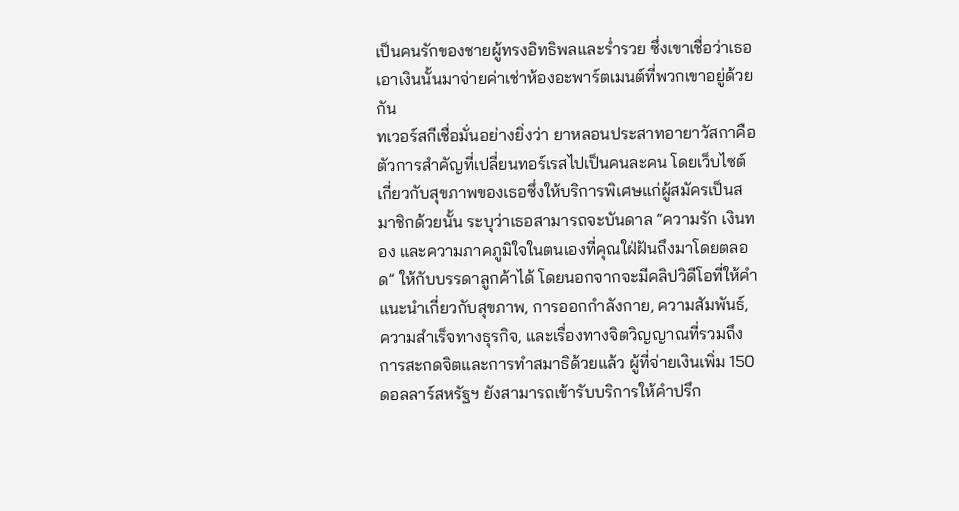เป็นคนรักของชายผู้ทรงอิทธิพลและร่ำรวย ซึ่งเขาเชื่อว่าเธอเอาเงินนั้นมาจ่ายค่าเช่าห้องอะพาร์ตเมนต์ที่พวกเขาอยู่ด้วยกัน
ทเวอร์สกีเชื่อมั่นอย่างยิ่งว่า ยาหลอนประสาทอายาวัสกาคือตัวการสำคัญที่เปลี่ยนทอร์เรสไปเป็นคนละคน โดยเว็บไซต์เกี่ยวกับสุขภาพของเธอซึ่งให้บริการพิเศษแก่ผู้สมัครเป็นสมาชิกด้วยนั้น ระบุว่าเธอสามารถจะบันดาล “ความรัก เงินทอง และความภาคภูมิใจในตนเองที่คุณใฝ่ฝันถึงมาโดยตลอด” ให้กับบรรดาลูกค้าได้ โดยนอกจากจะมีคลิปวิดีโอที่ให้คำแนะนำเกี่ยวกับสุขภาพ, การออกกำลังกาย, ความสัมพันธ์, ความสำเร็จทางธุรกิจ, และเรื่องทางจิตวิญญาณที่รวมถึงการสะกดจิตและการทำสมาธิด้วยแล้ว ผู้ที่จ่ายเงินเพิ่ม 150 ดอลลาร์สหรัฐฯ ยังสามารถเข้ารับบริการให้คำปรึก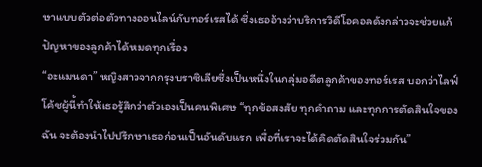ษาแบบตัวต่อตัวทางออนไลน์กับทอร์เรสได้ ซึ่งเธออ้างว่าบริการวิดีโอคอลดังกล่าวจะช่วยแก้ปัญหาของลูกค้าได้หมดทุกเรื่อง
“อะแมนดา” หญิงสาวจากกรุงบราซิเลียซึ่งเป็นหนึ่งในกลุ่มอดีตลูกค้าของทอร์เรส บอกว่าไลฟ์โค้ชผู้นี้ทำให้เธอรู้สึกว่าตัวเองเป็นคนพิเศษ “ทุกข้อสงสัย ทุกคำถาม และทุกการตัดสินใจของฉัน จะต้องนำไปปรึกษาเธอก่อนเป็นอันดับแรก เพื่อที่เราจะได้คิดตัดสินใจร่วมกัน”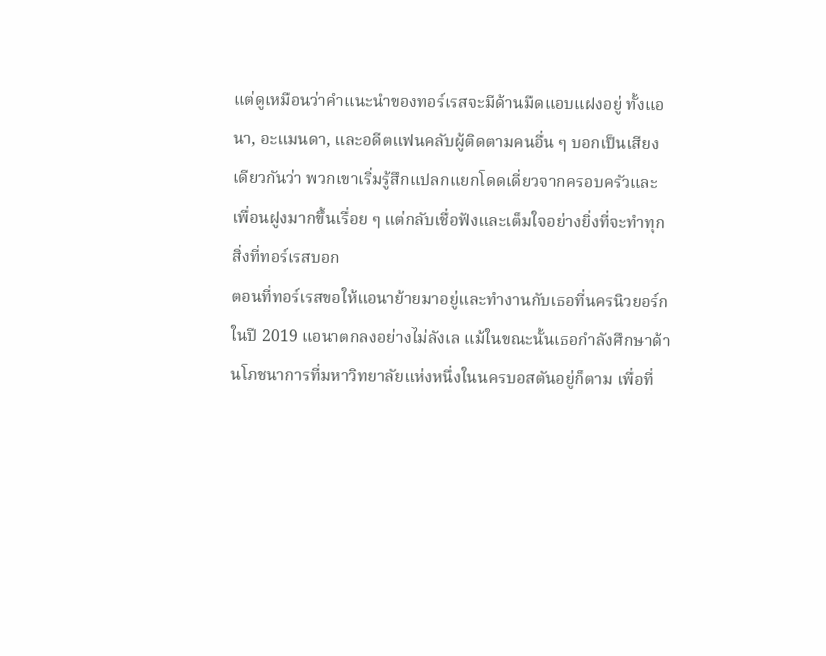แต่ดูเหมือนว่าคำแนะนำของทอร์เรสจะมีด้านมืดแอบแฝงอยู่ ทั้งแอนา, อะแมนดา, และอดีตแฟนคลับผู้ติดตามคนอื่น ๆ บอกเป็นเสียงเดียวกันว่า พวกเขาเริ่มรู้สึกแปลกแยกโดดเดี่ยวจากครอบครัวและเพื่อนฝูงมากขึ้นเรื่อย ๆ แต่กลับเชื่อฟังและเต็มใจอย่างยิ่งที่จะทำทุกสิ่งที่ทอร์เรสบอก
ตอนที่ทอร์เรสขอให้แอนาย้ายมาอยู่และทำงานกับเธอที่นครนิวยอร์กในปี 2019 แอนาตกลงอย่างไม่ลังเล แม้ในขณะนั้นเธอกำลังศึกษาด้านโภชนาการที่มหาวิทยาลัยแห่งหนึ่งในนครบอสตันอยู่ก็ตาม เพื่อที่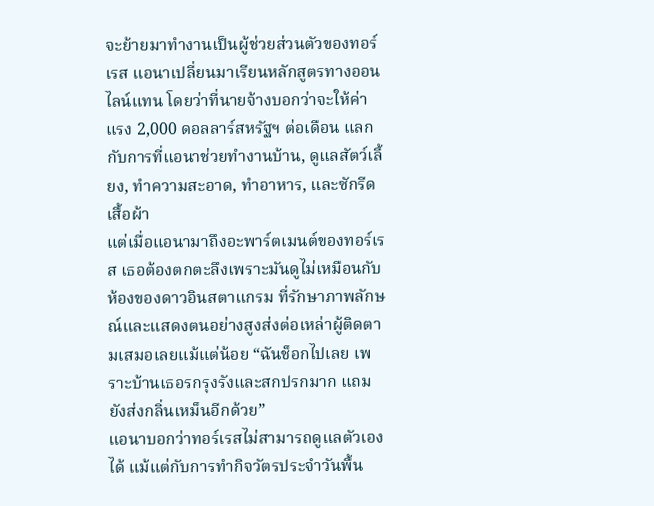จะย้ายมาทำงานเป็นผู้ช่วยส่วนตัวของทอร์เรส แอนาเปลี่ยนมาเรียนหลักสูตรทางออนไลน์แทน โดยว่าที่นายจ้างบอกว่าจะให้ค่าแรง 2,000 ดอลลาร์สหรัฐฯ ต่อเดือน แลกกับการที่แอนาช่วยทำงานบ้าน, ดูแลสัตว์เลี้ยง, ทำความสะอาด, ทำอาหาร, และซักรีดเสื้อผ้า
แต่เมื่อแอนามาถึงอะพาร์ตเมนต์ของทอร์เรส เธอต้องตกตะลึงเพราะมันดูไม่เหมือนกับห้องของดาวอินสตาแกรม ที่รักษาภาพลักษณ์และแสดงตนอย่างสูงส่งต่อเหล่าผู้ติดตามเสมอเลยแม้แต่น้อย “ฉันช็อกไปเลย เพราะบ้านเธอรกรุงรังและสกปรกมาก แถมยังส่งกลิ่นเหม็นอีกด้วย”
แอนาบอกว่าทอร์เรสไม่สามารถดูแลตัวเองได้ แม้แต่กับการทำกิจวัตรประจำวันพื้น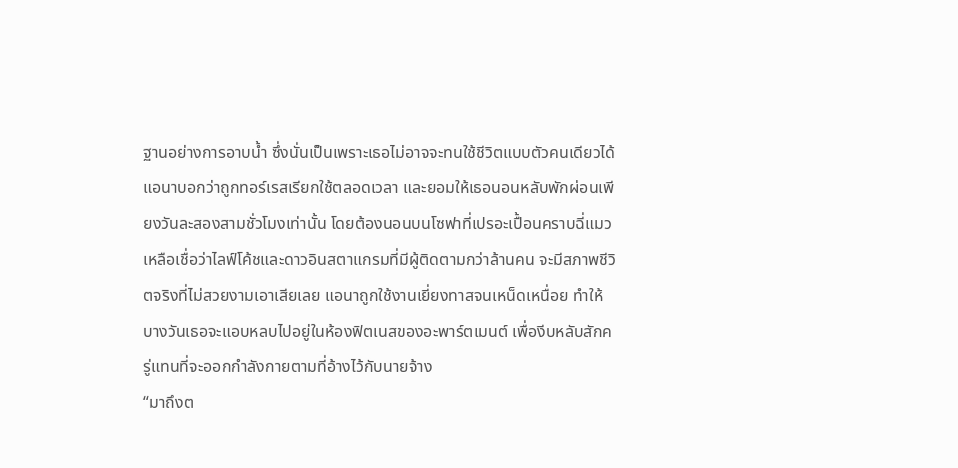ฐานอย่างการอาบน้ำ ซึ่งนั่นเป็นเพราะเธอไม่อาจจะทนใช้ชีวิตแบบตัวคนเดียวได้ แอนาบอกว่าถูกทอร์เรสเรียกใช้ตลอดเวลา และยอมให้เธอนอนหลับพักผ่อนเพียงวันละสองสามชั่วโมงเท่านั้น โดยต้องนอนบนโซฟาที่เปรอะเปื้อนคราบฉี่แมว
เหลือเชื่อว่าไลฟ์โค้ชและดาวอินสตาแกรมที่มีผู้ติดตามกว่าล้านคน จะมีสภาพชีวิตจริงที่ไม่สวยงามเอาเสียเลย แอนาถูกใช้งานเยี่ยงทาสจนเหน็ดเหนื่อย ทำให้บางวันเธอจะแอบหลบไปอยู่ในห้องฟิตเนสของอะพาร์ตเมนต์ เพื่องีบหลับสักครู่แทนที่จะออกกำลังกายตามที่อ้างไว้กับนายจ้าง
“มาถึงต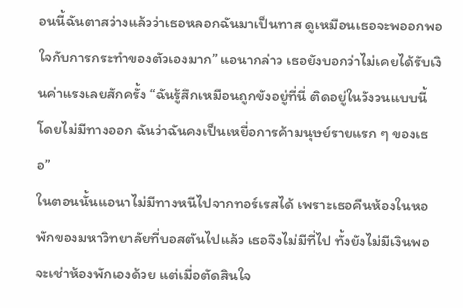อนนี้ฉันตาสว่างแล้วว่าเธอหลอกฉันมาเป็นทาส ดูเหมือนเธอจะพออกพอใจกับการกระทำของตัวเองมาก” แอนากล่าว เธอยังบอกว่าไม่เคยได้รับเงินค่าแรงเลยสักครั้ง “ฉันรู้สึกเหมือนถูกขังอยู่ที่นี่ ติดอยู่ในวังวนแบบนี้โดยไม่มีทางออก ฉันว่าฉันคงเป็นเหยื่อการค้ามนุษย์รายแรก ๆ ของเธอ”
ในตอนนั้นแอนาไม่มีทางหนีไปจากทอร์เรสได้ เพราะเธอคืนห้องในหอพักของมหาวิทยาลัยที่บอสตันไปแล้ว เธอจึงไม่มีที่ไป ทั้งยังไม่มีเงินพอจะเช่าห้องพักเองด้วย แต่เมื่อตัดสินใจ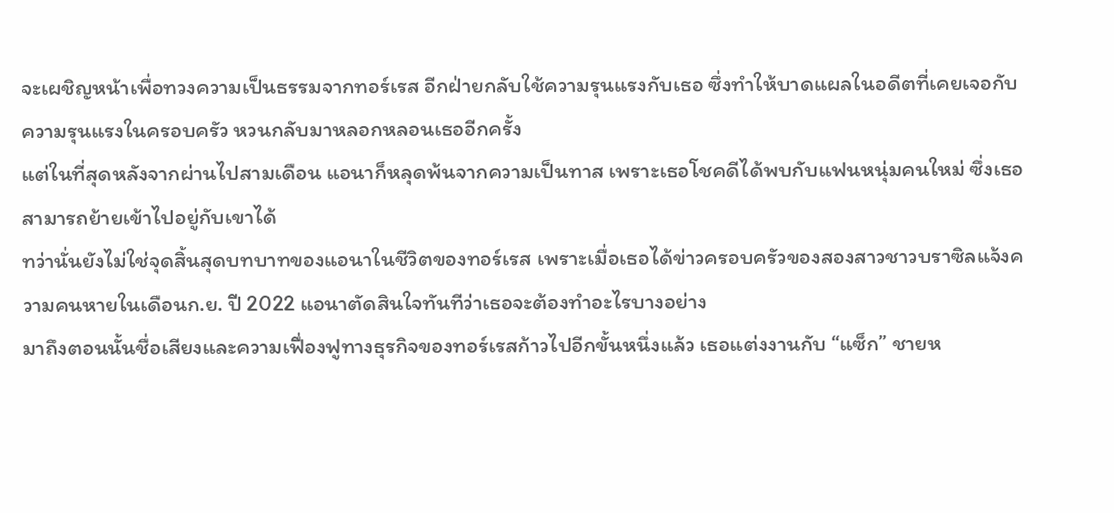จะเผชิญหน้าเพื่อทวงความเป็นธรรมจากทอร์เรส อีกฝ่ายกลับใช้ความรุนแรงกับเธอ ซึ่งทำให้บาดแผลในอดีตที่เคยเจอกับความรุนแรงในครอบครัว หวนกลับมาหลอกหลอนเธออีกครั้ง
แต่ในที่สุดหลังจากผ่านไปสามเดือน แอนาก็หลุดพ้นจากความเป็นทาส เพราะเธอโชคดีได้พบกับแฟนหนุ่มคนใหม่ ซึ่งเธอสามารถย้ายเข้าไปอยู่กับเขาได้
ทว่านั่นยังไม่ใช่จุดสิ้นสุดบทบาทของแอนาในชีวิตของทอร์เรส เพราะเมื่อเธอได้ข่าวครอบครัวของสองสาวชาวบราซิลแจ้งความคนหายในเดือนก.ย. ปี 2022 แอนาตัดสินใจทันทีว่าเธอจะต้องทำอะไรบางอย่าง
มาถึงตอนนั้นชื่อเสียงและความเฟื่องฟูทางธุรกิจของทอร์เรสก้าวไปอีกขั้นหนึ่งแล้ว เธอแต่งงานกับ “แซ็ก” ชายห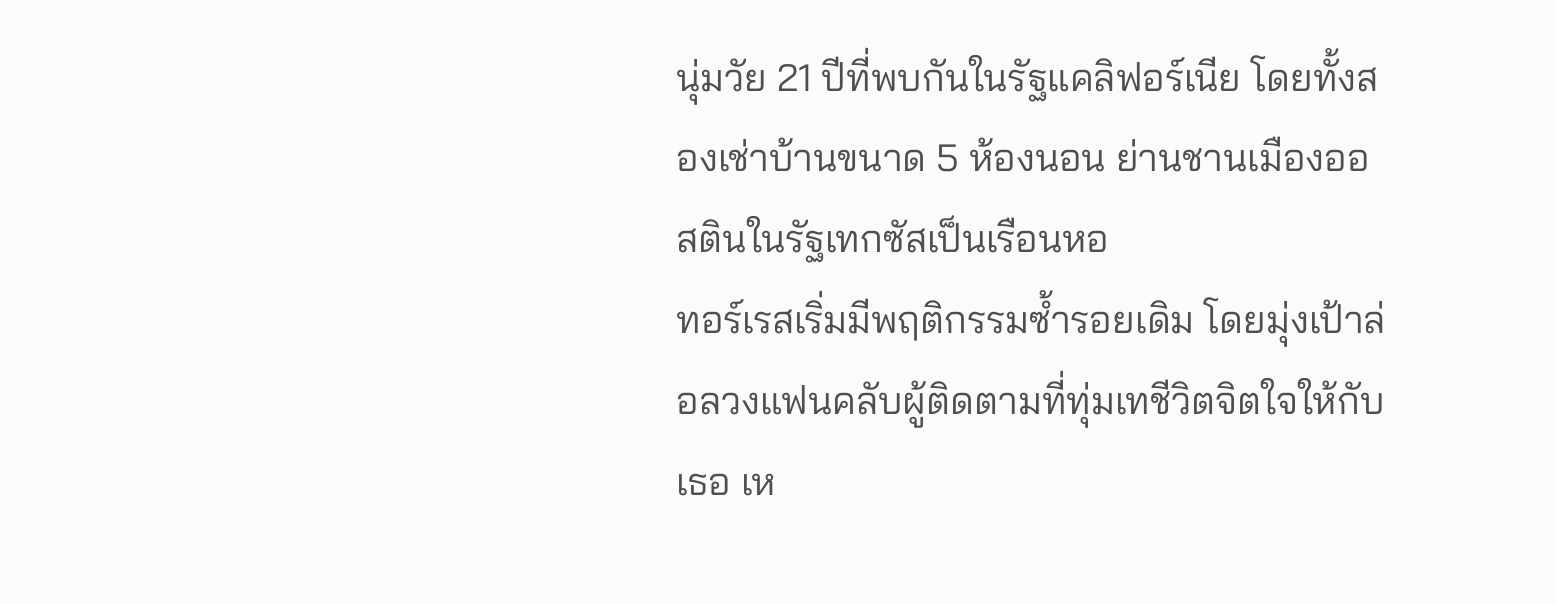นุ่มวัย 21 ปีที่พบกันในรัฐแคลิฟอร์เนีย โดยทั้งสองเช่าบ้านขนาด 5 ห้องนอน ย่านชานเมืองออสตินในรัฐเทกซัสเป็นเรือนหอ
ทอร์เรสเริ่มมีพฤติกรรมซ้ำรอยเดิม โดยมุ่งเป้าล่อลวงแฟนคลับผู้ติดตามที่ทุ่มเทชีวิตจิตใจให้กับเธอ เห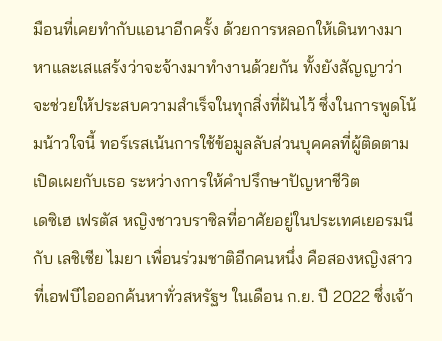มือนที่เคยทำกับแอนาอีกครั้ง ด้วยการหลอกให้เดินทางมาหาและเสแสร้งว่าจะจ้างมาทำงานด้วยกัน ทั้งยังสัญญาว่าจะช่วยให้ประสบความสำเร็จในทุกสิ่งที่ฝันไว้ ซึ่งในการพูดโน้มน้าวใจนี้ ทอร์เรสเน้นการใช้ข้อมูลลับส่วนบุคคลที่ผู้ติดตามเปิดเผยกับเธอ ระหว่างการให้คำปรึกษาปัญหาชีวิต
เดซิเฮ เฟรตัส หญิงชาวบราซิลที่อาศัยอยู่ในประเทศเยอรมนี กับ เลชิเซีย ไมยา เพื่อนร่วมชาติอีกคนหนึ่ง คือสองหญิงสาวที่เอฟบีไอออกค้นหาทั่วสหรัฐฯ ในเดือน ก.ย. ปี 2022 ซึ่งเจ้า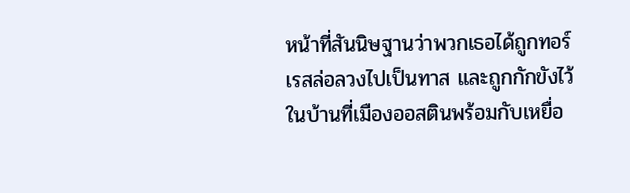หน้าที่สันนิษฐานว่าพวกเธอได้ถูกทอร์เรสล่อลวงไปเป็นทาส และถูกกักขังไว้ในบ้านที่เมืองออสตินพร้อมกับเหยื่อ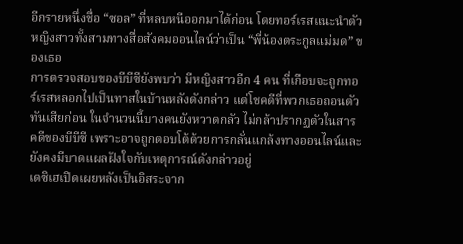อีกรายหนึ่งชื่อ “ซอล” ที่หลบหนีออกมาได้ก่อน โดยทอร์เรสแนะนำตัวหญิงสาวทั้งสามทางสื่อสังคมออนไลน์ว่าเป็น “พี่น้องตระกูลแม่มด” ของเธอ
การตรวจสอบของบีบีซียังพบว่า มีหญิงสาวอีก 4 คน ที่เกือบจะถูกทอร์เรสหลอกไปเป็นทาสในบ้านหลังดังกล่าว แต่โชคดีที่พวกเธอถอนตัวทันเสียก่อน ในจำนวนนี้บางคนยังหวาดกลัว ไม่กล้าปรากฏตัวในสารคดีของบีบีซี เพราะอาจถูกตอบโต้ด้วยการกลั่นแกล้งทางออนไลน์และยังคงมีบาดแผลฝังใจกับเหตุการณ์ดังกล่าวอยู่
เดซิเฮเปิดเผยหลังเป็นอิสระจาก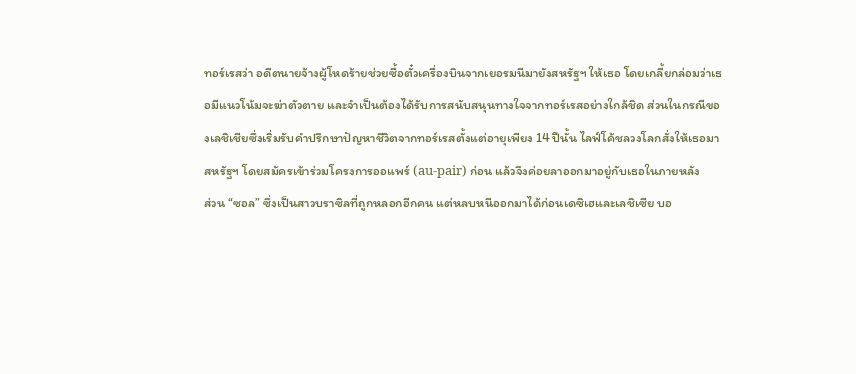ทอร์เรสว่า อดีตนายจ้างผู้โหดร้ายช่วยซื้อตั๋วเครื่องบินจากเยอรมนีมายังสหรัฐฯ ให้เธอ โดยเกลี้ยกล่อมว่าเธอมีแนวโน้มจะฆ่าตัวตาย และจำเป็นต้องได้รับการสนับสนุนทางใจจากทอร์เรสอย่างใกล้ชิด ส่วนในกรณีของเลชิเชียซึ่งเริ่มรับคำปรึกษาปัญหาชีวิตจากทอร์เรสตั้งแต่อายุเพียง 14 ปีนั้น ไลฟ์โค้ชลวงโลกสั่งให้เธอมาสหรัฐฯ โดยสมัครเข้าร่วมโครงการออแพร์ (au-pair) ก่อน แล้วจึงค่อยลาออกมาอยู่กับเธอในภายหลัง
ส่วน “ซอล” ซึ่งเป็นสาวบราซิลที่ถูกหลอกอีกคน แต่หลบหนีออกมาได้ก่อนเดซิเฮและเลชิเซีย บอ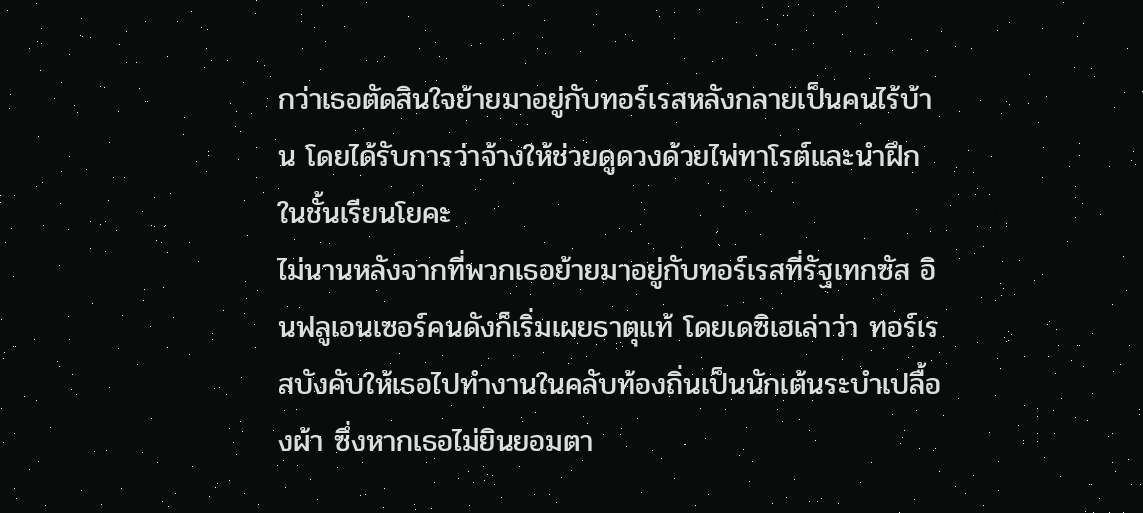กว่าเธอตัดสินใจย้ายมาอยู่กับทอร์เรสหลังกลายเป็นคนไร้บ้าน โดยได้รับการว่าจ้างให้ช่วยดูดวงด้วยไพ่ทาโรต์และนำฝึกในชั้นเรียนโยคะ
ไม่นานหลังจากที่พวกเธอย้ายมาอยู่กับทอร์เรสที่รัฐเทกซัส อินฟลูเอนเซอร์คนดังก็เริ่มเผยธาตุแท้ โดยเดซิเฮเล่าว่า ทอร์เรสบังคับให้เธอไปทำงานในคลับท้องถิ่นเป็นนักเต้นระบำเปลื้องผ้า ซึ่งหากเธอไม่ยินยอมตา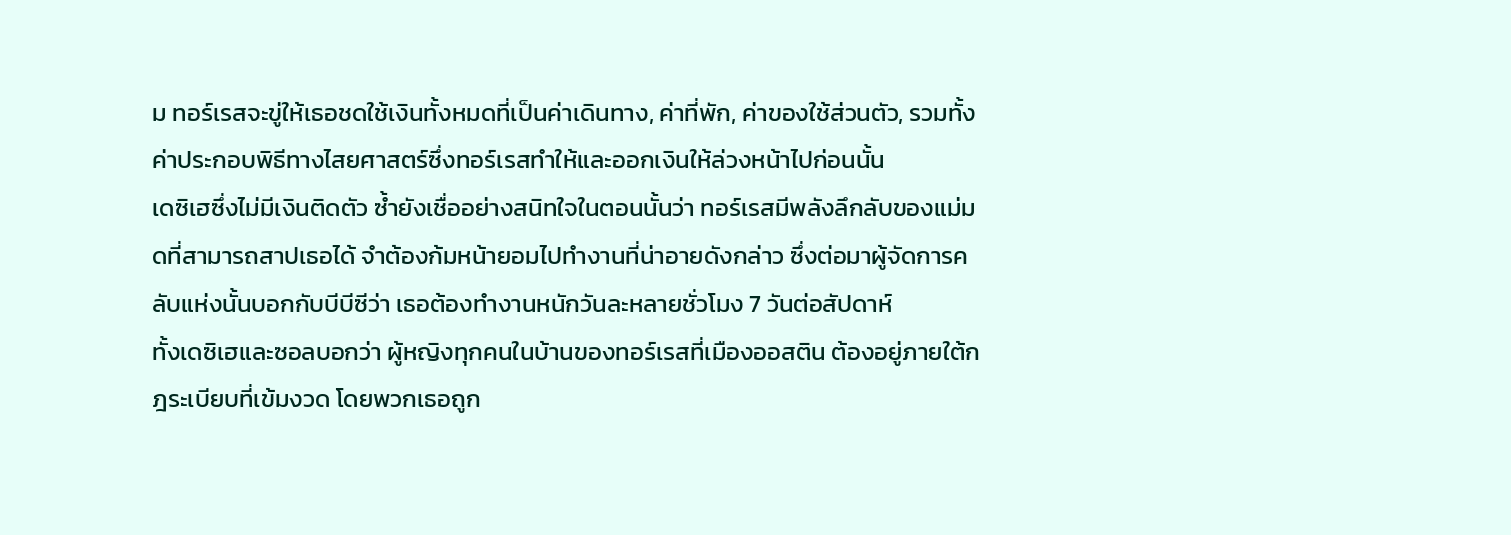ม ทอร์เรสจะขู่ให้เธอชดใช้เงินทั้งหมดที่เป็นค่าเดินทาง, ค่าที่พัก, ค่าของใช้ส่วนตัว, รวมทั้งค่าประกอบพิธีทางไสยศาสตร์ซึ่งทอร์เรสทำให้และออกเงินให้ล่วงหน้าไปก่อนนั้น
เดซิเฮซึ่งไม่มีเงินติดตัว ซ้ำยังเชื่ออย่างสนิทใจในตอนนั้นว่า ทอร์เรสมีพลังลึกลับของแม่มดที่สามารถสาปเธอได้ จำต้องก้มหน้ายอมไปทำงานที่น่าอายดังกล่าว ซึ่งต่อมาผู้จัดการคลับแห่งนั้นบอกกับบีบีซีว่า เธอต้องทำงานหนักวันละหลายชั่วโมง 7 วันต่อสัปดาห์
ทั้งเดซิเฮและซอลบอกว่า ผู้หญิงทุกคนในบ้านของทอร์เรสที่เมืองออสติน ต้องอยู่ภายใต้กฎระเบียบที่เข้มงวด โดยพวกเธอถูก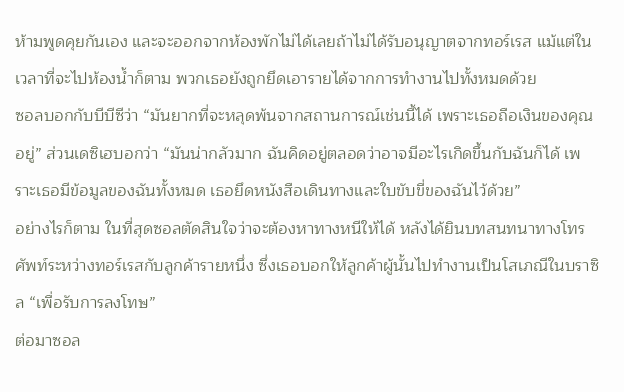ห้ามพูดคุยกันเอง และจะออกจากห้องพักไม่ได้เลยถ้าไม่ได้รับอนุญาตจากทอร์เรส แม้แต่ในเวลาที่จะไปห้องน้ำก็ตาม พวกเธอยังถูกยึดเอารายได้จากการทำงานไปทั้งหมดด้วย
ซอลบอกกับบีบีซีว่า “มันยากที่จะหลุดพ้นจากสถานการณ์เช่นนี้ได้ เพราะเธอถือเงินของคุณอยู่” ส่วนเดซิเฮบอกว่า “มันน่ากลัวมาก ฉันคิดอยู่ตลอดว่าอาจมีอะไรเกิดขึ้นกับฉันก็ได้ เพราะเธอมีข้อมูลของฉันทั้งหมด เธอยึดหนังสือเดินทางและใบขับขี่ของฉันไว้ด้วย”
อย่างไรก็ตาม ในที่สุดซอลตัดสินใจว่าจะต้องหาทางหนีให้ได้ หลังได้ยินบทสนทนาทางโทรศัพท์ระหว่างทอร์เรสกับลูกค้ารายหนึ่ง ซึ่งเธอบอกให้ลูกค้าผู้นั้นไปทำงานเป็นโสเภณีในบราซิล “เพื่อรับการลงโทษ”
ต่อมาซอล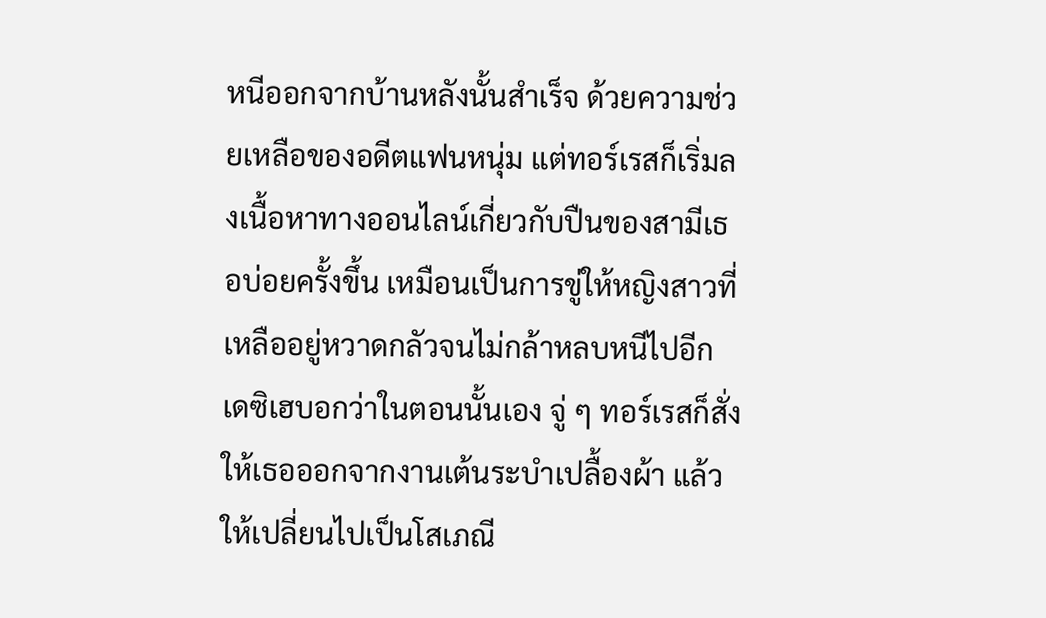หนีออกจากบ้านหลังนั้นสำเร็จ ด้วยความช่วยเหลือของอดีตแฟนหนุ่ม แต่ทอร์เรสก็เริ่มลงเนื้อหาทางออนไลน์เกี่ยวกับปืนของสามีเธอบ่อยครั้งขึ้น เหมือนเป็นการขู่ให้หญิงสาวที่เหลืออยู่หวาดกลัวจนไม่กล้าหลบหนีไปอีก
เดซิเฮบอกว่าในตอนนั้นเอง จู่ ๆ ทอร์เรสก็สั่งให้เธอออกจากงานเต้นระบำเปลื้องผ้า แล้วให้เปลี่ยนไปเป็นโสเภณี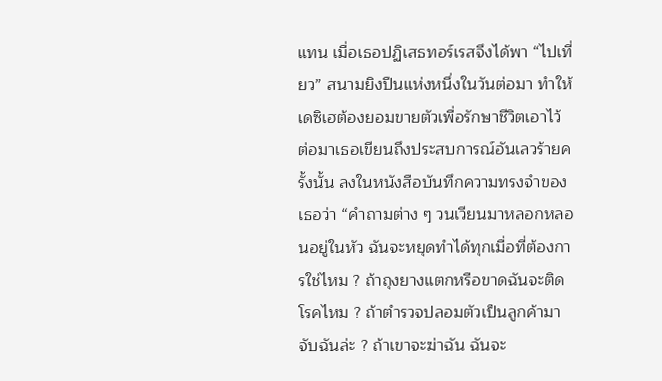แทน เมื่อเธอปฏิเสธทอร์เรสจึงได้พา “ไปเที่ยว” สนามยิงปืนแห่งหนึ่งในวันต่อมา ทำให้เดซิเฮต้องยอมขายตัวเพื่อรักษาชีวิตเอาไว้ ต่อมาเธอเขียนถึงประสบการณ์อันเลวร้ายครั้งนั้น ลงในหนังสือบันทึกความทรงจำของเธอว่า “คำถามต่าง ๆ วนเวียนมาหลอกหลอนอยู่ในหัว ฉันจะหยุดทำได้ทุกเมื่อที่ต้องการใช่ไหม ? ถ้าถุงยางแตกหรือขาดฉันจะติดโรคไหม ? ถ้าตำรวจปลอมตัวเป็นลูกค้ามาจับฉันล่ะ ? ถ้าเขาจะฆ่าฉัน ฉันจะ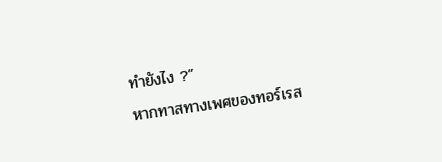ทำยังไง ?”
หากทาสทางเพศของทอร์เรส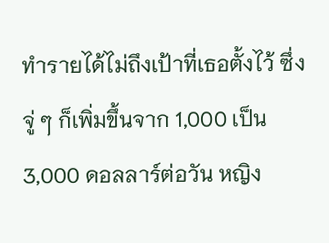ทำรายได้ไม่ถึงเป้าที่เธอตั้งไว้ ซึ่งจู่ ๆ ก็เพิ่มขึ้นจาก 1,000 เป็น 3,000 ดอลลาร์ต่อวัน หญิง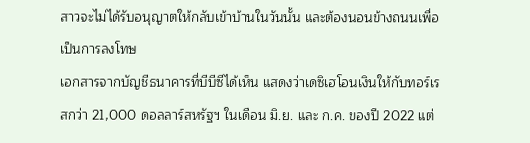สาวจะไม่ได้รับอนุญาตให้กลับเข้าบ้านในวันนั้น และต้องนอนข้างถนนเพื่อเป็นการลงโทษ
เอกสารจากบัญชีธนาคารที่บีบีซีได้เห็น แสดงว่าเดซิเฮโอนเงินให้กับทอร์เรสกว่า 21,000 ดอลลาร์สหรัฐฯ ในเดือน มิ.ย. และ ก.ค. ของปี 2022 แต่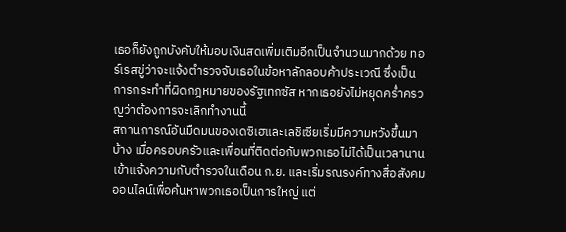เธอก็ยังถูกบังคับให้มอบเงินสดเพิ่มเติมอีกเป็นจำนวนมากด้วย ทอร์เรสขู่ว่าจะแจ้งตำรวจจับเธอในข้อหาลักลอบค้าประเวณี ซึ่งเป็นการกระทำที่ผิดกฎหมายของรัฐเทกซัส หากเธอยังไม่หยุดคร่ำครวญว่าต้องการจะเลิกทำงานนี้
สถานการณ์อันมืดมนของเดซิเฮและเลชิเซียเริ่มมีความหวังขึ้นมาบ้าง เมื่อครอบครัวและเพื่อนที่ติดต่อกับพวกเธอไม่ได้เป็นเวลานาน เข้าแจ้งความกับตำรวจในเดือน ก.ย. และเริ่มรณรงค์ทางสื่อสังคมออนไลน์เพื่อค้นหาพวกเธอเป็นการใหญ่ แต่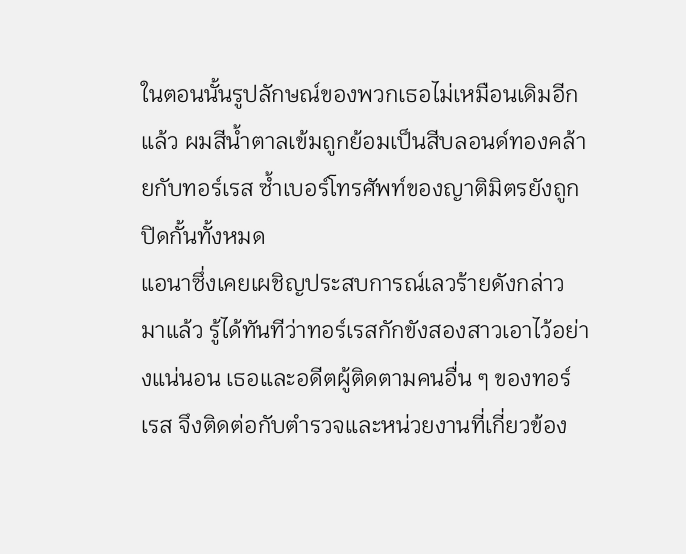ในตอนนั้นรูปลักษณ์ของพวกเธอไม่เหมือนเดิมอีกแล้ว ผมสีน้ำตาลเข้มถูกย้อมเป็นสีบลอนด์ทองคล้ายกับทอร์เรส ซ้ำเบอร์โทรศัพท์ของญาติมิตรยังถูกปิดกั้นทั้งหมด
แอนาซึ่งเคยเผชิญประสบการณ์เลวร้ายดังกล่าวมาแล้ว รู้ได้ทันทีว่าทอร์เรสกักขังสองสาวเอาไว้อย่างแน่นอน เธอและอดีตผู้ติดตามคนอื่น ๆ ของทอร์เรส จึงติดต่อกับตำรวจและหน่วยงานที่เกี่ยวข้อง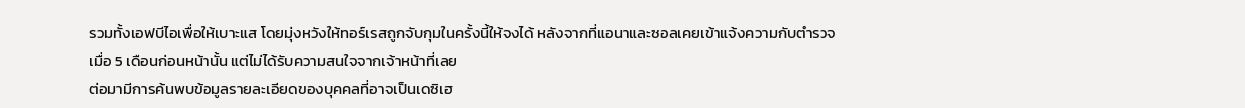รวมทั้งเอฟบีไอเพื่อให้เบาะแส โดยมุ่งหวังให้ทอร์เรสถูกจับกุมในครั้งนี้ให้จงได้ หลังจากที่แอนาและซอลเคยเข้าแจ้งความกับตำรวจเมื่อ 5 เดือนก่อนหน้านั้น แต่ไม่ได้รับความสนใจจากเจ้าหน้าที่เลย
ต่อมามีการค้นพบข้อมูลรายละเอียดของบุคคลที่อาจเป็นเดซิเฮ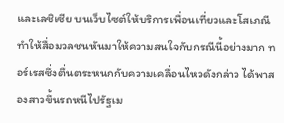และเลชิเซีย บนเว็บไซต์ให้บริการเพื่อนเที่ยวและโสเภณี ทำให้สื่อมวลชนหันมาให้ความสนใจกับกรณีนี้อย่างมาก ทอร์เรสซึ่งตื่นตระหนกกับความเคลื่อนไหวดังกล่าว ได้พาสองสาวขึ้นรถหนีไปรัฐเม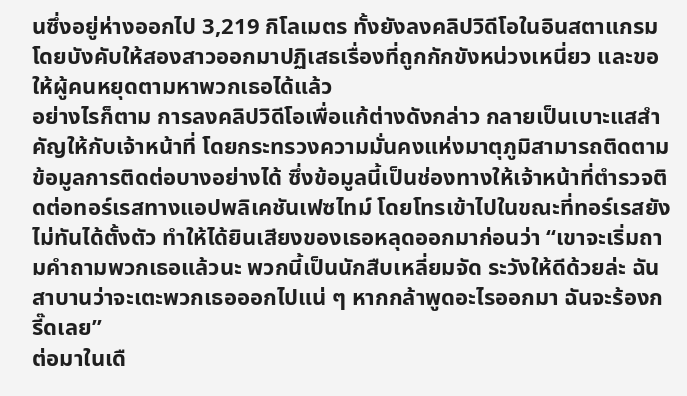นซึ่งอยู่ห่างออกไป 3,219 กิโลเมตร ทั้งยังลงคลิปวิดีโอในอินสตาแกรม โดยบังคับให้สองสาวออกมาปฏิเสธเรื่องที่ถูกกักขังหน่วงเหนี่ยว และขอให้ผู้คนหยุดตามหาพวกเธอได้แล้ว
อย่างไรก็ตาม การลงคลิปวิดีโอเพื่อแก้ต่างดังกล่าว กลายเป็นเบาะแสสำคัญให้กับเจ้าหน้าที่ โดยกระทรวงความมั่นคงแห่งมาตุภูมิสามารถติดตามข้อมูลการติดต่อบางอย่างได้ ซึ่งข้อมูลนี้เป็นช่องทางให้เจ้าหน้าที่ตำรวจติดต่อทอร์เรสทางแอปพลิเคชันเฟซไทม์ โดยโทรเข้าไปในขณะที่ทอร์เรสยังไม่ทันได้ตั้งตัว ทำให้ได้ยินเสียงของเธอหลุดออกมาก่อนว่า “เขาจะเริ่มถามคำถามพวกเธอแล้วนะ พวกนี้เป็นนักสืบเหลี่ยมจัด ระวังให้ดีด้วยล่ะ ฉันสาบานว่าจะเตะพวกเธอออกไปแน่ ๆ หากกล้าพูดอะไรออกมา ฉันจะร้องกรี๊ดเลย”
ต่อมาในเดื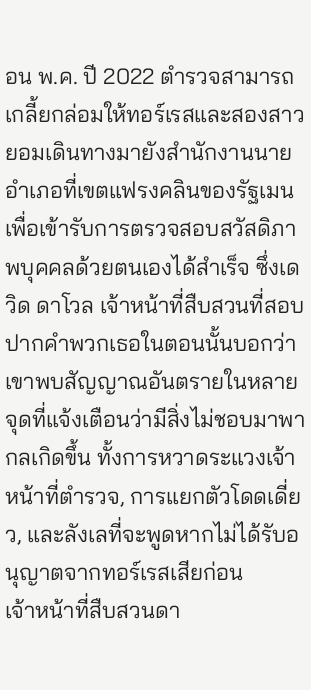อน พ.ค. ปี 2022 ตำรวจสามารถเกลี้ยกล่อมให้ทอร์เรสและสองสาว ยอมเดินทางมายังสำนักงานนายอำเภอที่เขตแฟรงคลินของรัฐเมน เพื่อเข้ารับการตรวจสอบสวัสดิภาพบุคคลด้วยตนเองได้สำเร็จ ซึ่งเดวิด ดาโวล เจ้าหน้าที่สืบสวนที่สอบปากคำพวกเธอในตอนนั้นบอกว่า เขาพบสัญญาณอันตรายในหลายจุดที่แจ้งเตือนว่ามีสิ่งไม่ชอบมาพากลเกิดขึ้น ทั้งการหวาดระแวงเจ้าหน้าที่ตำรวจ, การแยกตัวโดดเดี่ยว, และลังเลที่จะพูดหากไม่ได้รับอนุญาตจากทอร์เรสเสียก่อน
เจ้าหน้าที่สืบสวนดา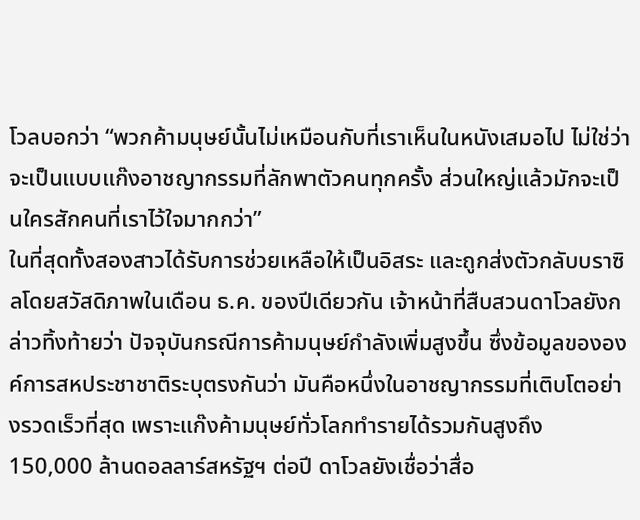โวลบอกว่า “พวกค้ามนุษย์นั้นไม่เหมือนกับที่เราเห็นในหนังเสมอไป ไม่ใช่ว่าจะเป็นแบบแก๊งอาชญากรรมที่ลักพาตัวคนทุกครั้ง ส่วนใหญ่แล้วมักจะเป็นใครสักคนที่เราไว้ใจมากกว่า”
ในที่สุดทั้งสองสาวได้รับการช่วยเหลือให้เป็นอิสระ และถูกส่งตัวกลับบราซิลโดยสวัสดิภาพในเดือน ธ.ค. ของปีเดียวกัน เจ้าหน้าที่สืบสวนดาโวลยังกล่าวทิ้งท้ายว่า ปัจจุบันกรณีการค้ามนุษย์กำลังเพิ่มสูงขึ้น ซึ่งข้อมูลขององค์การสหประชาชาติระบุตรงกันว่า มันคือหนึ่งในอาชญากรรมที่เติบโตอย่างรวดเร็วที่สุด เพราะแก๊งค้ามนุษย์ทั่วโลกทำรายได้รวมกันสูงถึง 150,000 ล้านดอลลาร์สหรัฐฯ ต่อปี ดาโวลยังเชื่อว่าสื่อ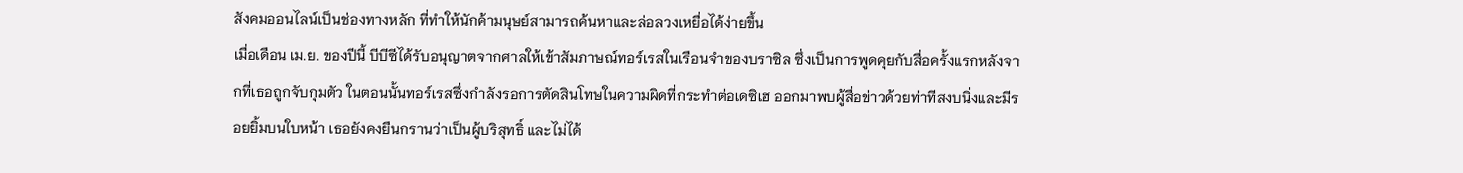สังคมออนไลน์เป็นช่องทางหลัก ที่ทำให้นักค้ามนุษย์สามารถค้นหาและล่อลวงเหยื่อได้ง่ายขึ้น
เมื่อเดือน เม.ย. ของปีนี้ บีบีซีได้รับอนุญาตจากศาลให้เข้าสัมภาษณ์ทอร์เรสในเรือนจำของบราซิล ซึ่งเป็นการพูดคุยกับสื่อครั้งแรกหลังจากที่เธอถูกจับกุมตัว ในตอนนั้นทอร์เรสซึ่งกำลังรอการตัดสินโทษในความผิดที่กระทำต่อเดซิเฮ ออกมาพบผู้สื่อข่าวด้วยท่าทีสงบนิ่งและมีรอยยิ้มบนใบหน้า เธอยังคงยืนกรานว่าเป็นผู้บริสุทธิ์ และไม่ได้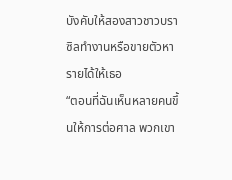บังคับให้สองสาวชาวบราซิลทำงานหรือขายตัวหารายได้ให้เธอ
“ตอนที่ฉันเห็นหลายคนขึ้นให้การต่อศาล พวกเขา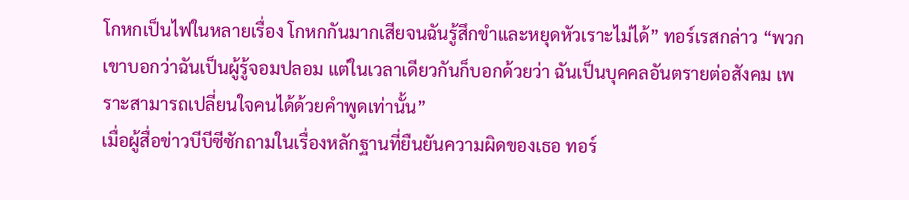โกหกเป็นไฟในหลายเรื่อง โกหกกันมากเสียจนฉันรู้สึกขำและหยุดหัวเราะไม่ได้” ทอร์เรสกล่าว “พวกเขาบอกว่าฉันเป็นผู้รู้จอมปลอม แต่ในเวลาเดียวกันก็บอกด้วยว่า ฉันเป็นบุคคลอันตรายต่อสังคม เพราะสามารถเปลี่ยนใจคนได้ด้วยคำพูดเท่านั้น”
เมื่อผู้สื่อข่าวบีบีซีซักถามในเรื่องหลักฐานที่ยืนยันความผิดของเธอ ทอร์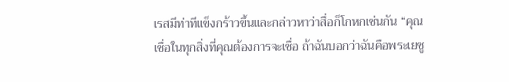เรสมีท่าทีแข็งกร้าวขึ้นและกล่าวหาว่าสื่อก็โกหกเช่นกัน “คุณเชื่อในทุกสิ่งที่คุณต้องการจะเชื่อ ถ้าฉันบอกว่าฉันคือพระเยซู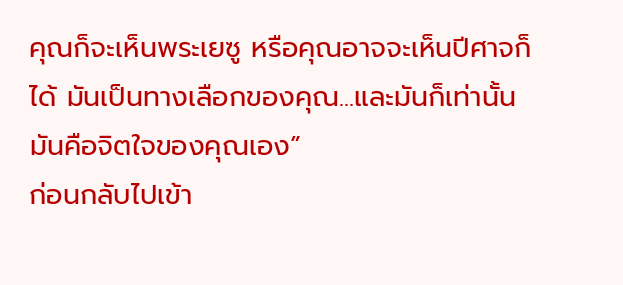คุณก็จะเห็นพระเยซู หรือคุณอาจจะเห็นปีศาจก็ได้ มันเป็นทางเลือกของคุณ...และมันก็เท่านั้น มันคือจิตใจของคุณเอง”
ก่อนกลับไปเข้า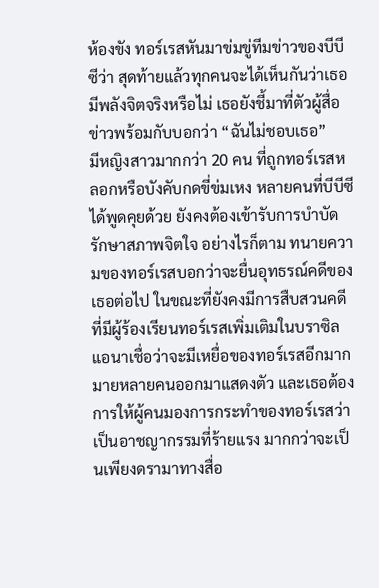ห้องขัง ทอร์เรสหันมาข่มขู่ทีมข่าวของบีบีซีว่า สุดท้ายแล้วทุกคนจะได้เห็นกันว่าเธอมีพลังจิตจริงหรือไม่ เธอยังชี้มาที่ตัวผู้สื่อข่าวพร้อมกับบอกว่า “ฉันไม่ชอบเธอ”
มีหญิงสาวมากกว่า 20 คน ที่ถูกทอร์เรสหลอกหรือบังคับกดขี่ข่มเหง หลายคนที่บีบีซีได้พูดคุยด้วย ยังคงต้องเข้ารับการบำบัดรักษาสภาพจิตใจ อย่างไรก็ตาม ทนายความของทอร์เรสบอกว่าจะยื่นอุทธรณ์คดีของเธอต่อไป ในขณะที่ยังคงมีการสืบสวนคดีที่มีผู้ร้องเรียนทอร์เรสเพิ่มเติมในบราซิล
แอนาเชื่อว่าจะมีเหยื่อของทอร์เรสอีกมากมายหลายคนออกมาแสดงตัว และเธอต้องการให้ผู้คนมองการกระทำของทอร์เรสว่าเป็นอาชญากรรมที่ร้ายแรง มากกว่าจะเป็นเพียงดรามาทางสื่อ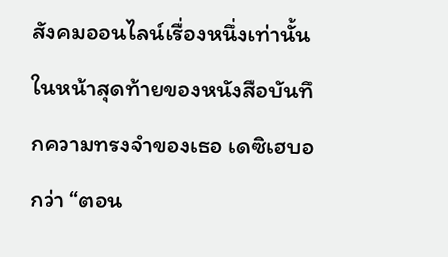สังคมออนไลน์เรื่องหนึ่งเท่านั้น
ในหน้าสุดท้ายของหนังสือบันทึกความทรงจำของเธอ เดซิเฮบอกว่า “ตอน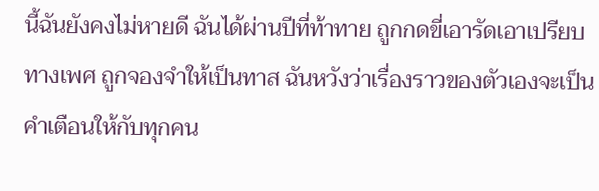นี้ฉันยังคงไม่หายดี ฉันได้ผ่านปีที่ท้าทาย ถูกกดขี่เอารัดเอาเปรียบทางเพศ ถูกจองจำให้เป็นทาส ฉันหวังว่าเรื่องราวของตัวเองจะเป็นคำเตือนให้กับทุกคน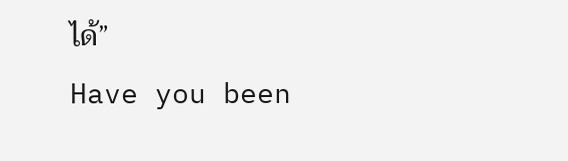ได้”
Have you been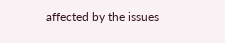affected by the issues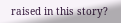raised in this story?